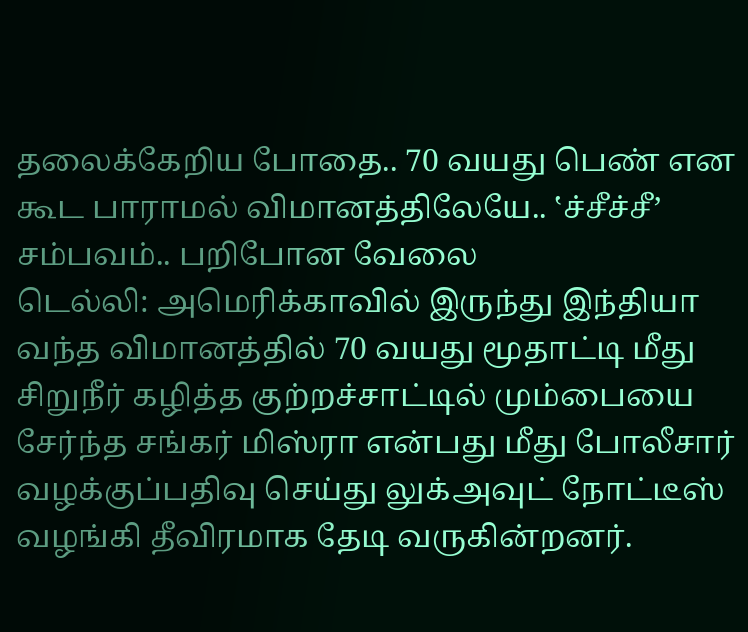தலைக்கேறிய போதை.. 70 வயது பெண் என கூட பாராமல் விமானத்திலேயே.. ‛ச்சீச்சீ’ சம்பவம்.. பறிபோன வேலை
டெல்லி: அமெரிக்காவில் இருந்து இந்தியா வந்த விமானத்தில் 70 வயது மூதாட்டி மீது சிறுநீர் கழித்த குற்றச்சாட்டில் மும்பையை சேர்ந்த சங்கர் மிஸ்ரா என்பது மீது போலீசார் வழக்குப்பதிவு செய்து லுக்அவுட் நோட்டீஸ் வழங்கி தீவிரமாக தேடி வருகின்றனர்.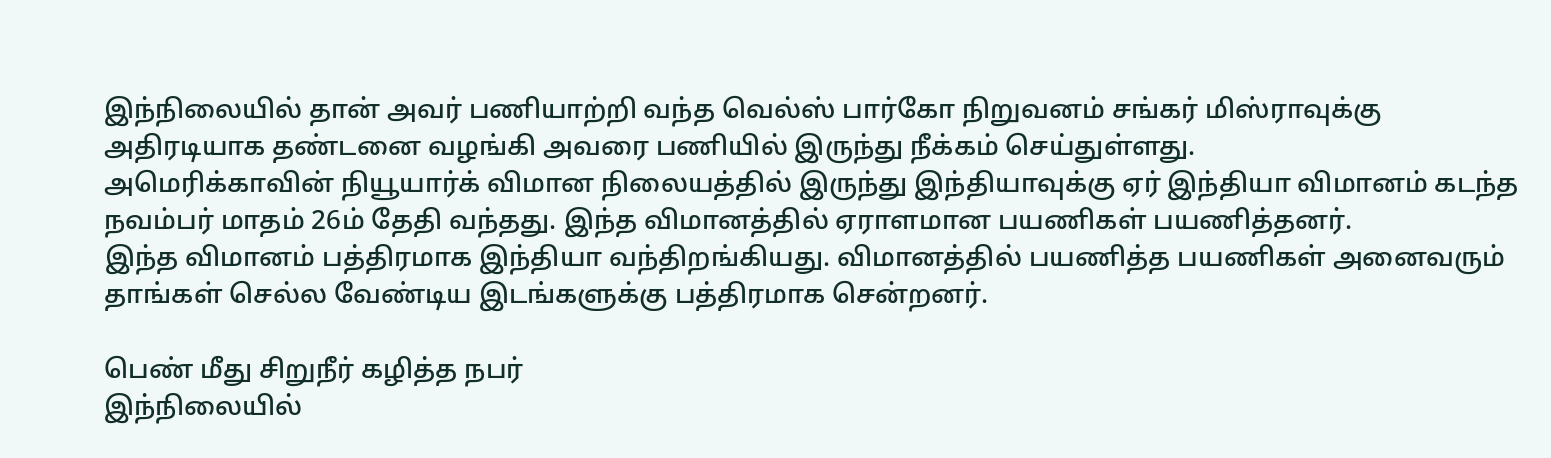இந்நிலையில் தான் அவர் பணியாற்றி வந்த வெல்ஸ் பார்கோ நிறுவனம் சங்கர் மிஸ்ராவுக்கு அதிரடியாக தண்டனை வழங்கி அவரை பணியில் இருந்து நீக்கம் செய்துள்ளது.
அமெரிக்காவின் நியூயார்க் விமான நிலையத்தில் இருந்து இந்தியாவுக்கு ஏர் இந்தியா விமானம் கடந்த நவம்பர் மாதம் 26ம் தேதி வந்தது. இந்த விமானத்தில் ஏராளமான பயணிகள் பயணித்தனர்.
இந்த விமானம் பத்திரமாக இந்தியா வந்திறங்கியது. விமானத்தில் பயணித்த பயணிகள் அனைவரும் தாங்கள் செல்ல வேண்டிய இடங்களுக்கு பத்திரமாக சென்றனர்.

பெண் மீது சிறுநீர் கழித்த நபர்
இந்நிலையில்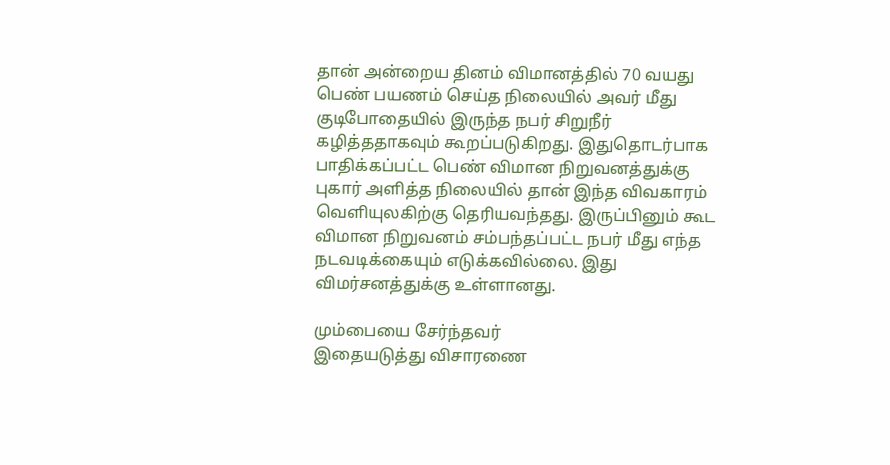தான் அன்றைய தினம் விமானத்தில் 70 வயது பெண் பயணம் செய்த நிலையில் அவர் மீது குடிபோதையில் இருந்த நபர் சிறுநீர் கழித்ததாகவும் கூறப்படுகிறது. இதுதொடர்பாக பாதிக்கப்பட்ட பெண் விமான நிறுவனத்துக்கு புகார் அளித்த நிலையில் தான் இந்த விவகாரம் வெளியுலகிற்கு தெரியவந்தது. இருப்பினும் கூட விமான நிறுவனம் சம்பந்தப்பட்ட நபர் மீது எந்த நடவடிக்கையும் எடுக்கவில்லை. இது விமர்சனத்துக்கு உள்ளானது.

மும்பையை சேர்ந்தவர்
இதையடுத்து விசாரணை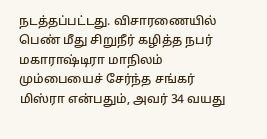நடத்தப்பட்டது. விசாரணையில் பெண் மீது சிறுநீர் கழித்த நபர் மகாராஷ்டிரா மாநிலம் மும்பையைச் சேர்ந்த சங்கர் மிஸ்ரா என்பதும், அவர் 34 வயது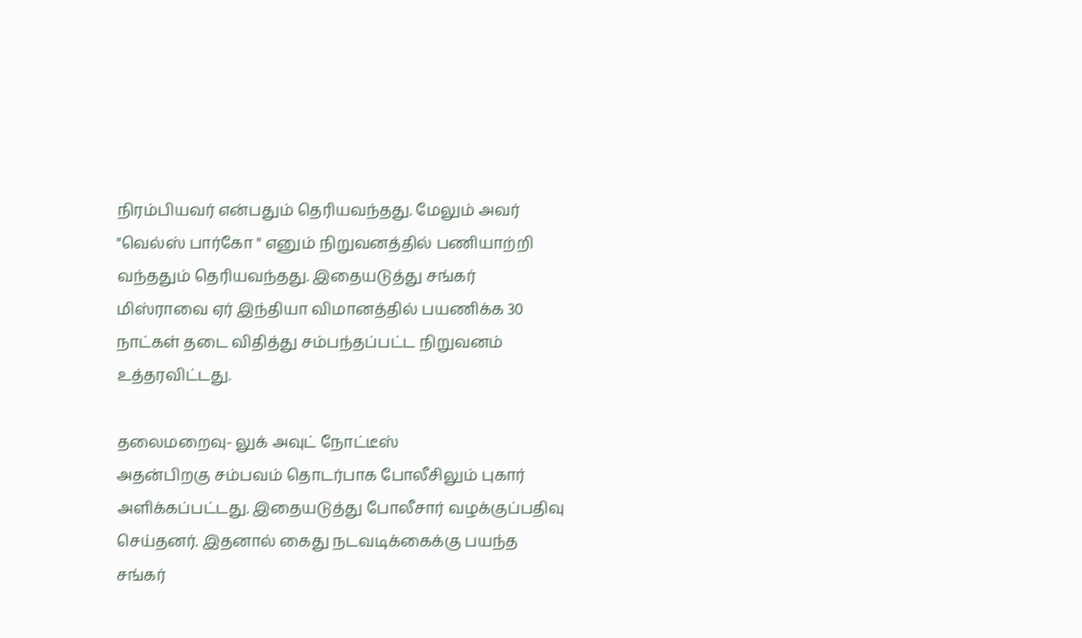நிரம்பியவர் என்பதும் தெரியவந்தது. மேலும் அவர் "வெல்ஸ் பார்கோ " எனும் நிறுவனத்தில் பணியாற்றி வந்ததும் தெரியவந்தது. இதையடுத்து சங்கர் மிஸ்ராவை ஏர் இந்தியா விமானத்தில் பயணிக்க 30 நாட்கள் தடை விதித்து சம்பந்தப்பட்ட நிறுவனம் உத்தரவிட்டது.

தலைமறைவு- லுக் அவுட் நோட்டீஸ்
அதன்பிறகு சம்பவம் தொடர்பாக போலீசிலும் புகார் அளிக்கப்பட்டது. இதையடுத்து போலீசார் வழக்குப்பதிவு செய்தனர். இதனால் கைது நடவடிக்கைக்கு பயந்த சங்கர்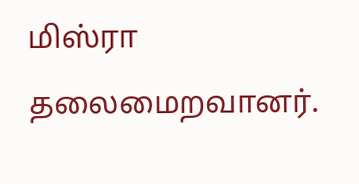மிஸ்ரா தலைமைறவானர்.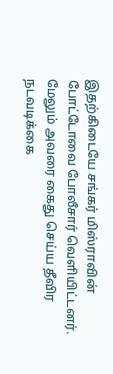இதற்கிடையே சங்கர் மிஸ்ராவின் போட்டோவை போலீசார் வெளியிட்டனர். மேலும் அவரை கைது செய்ய தீவிர நடவடிக்கை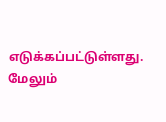எடுக்கப்பட்டுள்ளது. மேலும்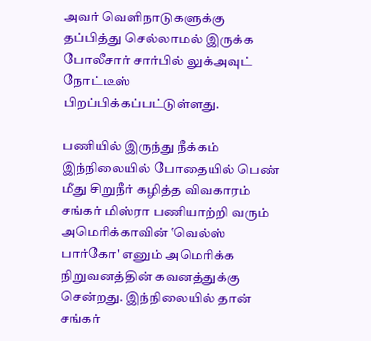அவர் வெளிநாடுகளுக்கு தப்பித்து செல்லாமல் இருக்க போலீசார் சார்பில் லுக்அவுட் நோட்டீஸ் பிறப்பிக்கப்பட்டுள்ளது.

பணியில் இருந்து நீக்கம்
இந்நிலையில் போதையில் பெண் மீது சிறுநீர் கழித்த விவகாரம் சங்கர் மிஸ்ரா பணியாற்றி வரும் அமெரிக்காவின் ‛வெல்ஸ் பார்கோ' எனும் அமெரிக்க நிறுவனத்தின் கவனத்துக்கு சென்றது. இந்நிலையில் தான் சங்கர்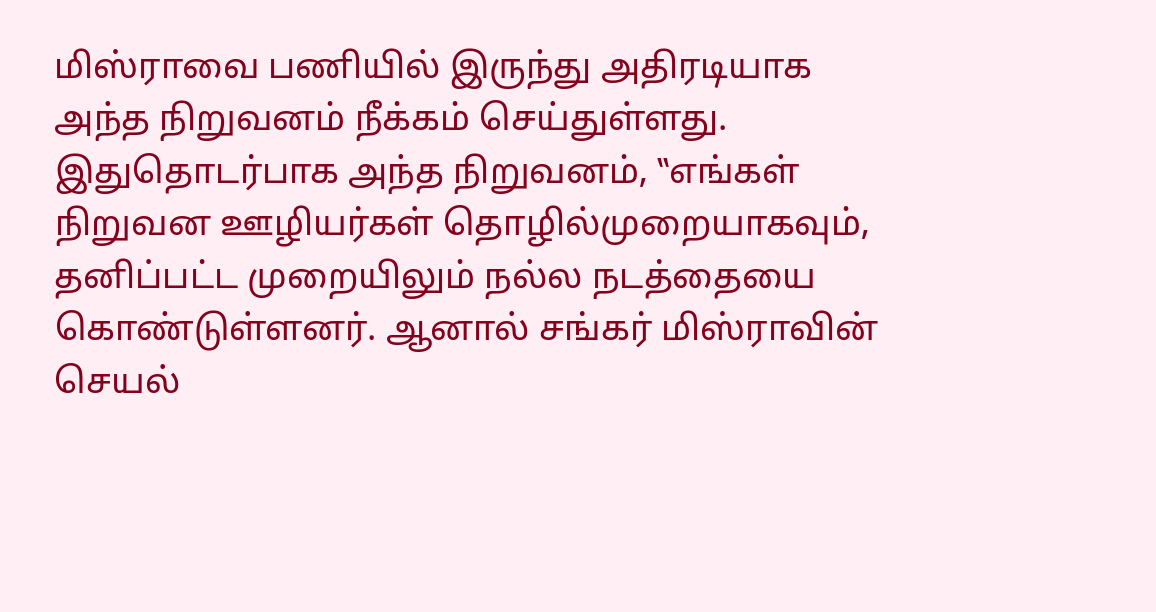மிஸ்ராவை பணியில் இருந்து அதிரடியாக அந்த நிறுவனம் நீக்கம் செய்துள்ளது. இதுதொடர்பாக அந்த நிறுவனம், ‛‛எங்கள் நிறுவன ஊழியர்கள் தொழில்முறையாகவும், தனிப்பட்ட முறையிலும் நல்ல நடத்தையை கொண்டுள்ளனர். ஆனால் சங்கர் மிஸ்ராவின் செயல்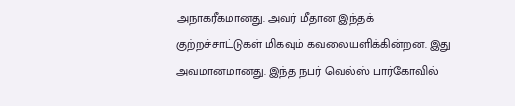அநாகரீகமானது. அவர் மீதான இந்தக் குற்றச்சாட்டுகள் மிகவும் கவலையளிக்கின்றன. இது அவமானமானது. இந்த நபர் வெல்ஸ் பார்கோவில்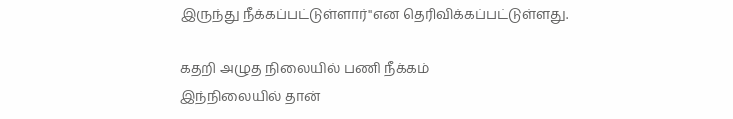இருந்து நீக்கப்பட்டுள்ளார்''என தெரிவிக்கப்பட்டுள்ளது.

கதறி அழுத நிலையில் பணி நீக்கம்
இந்நிலையில் தான்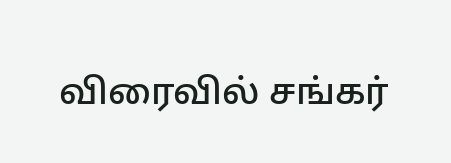விரைவில் சங்கர்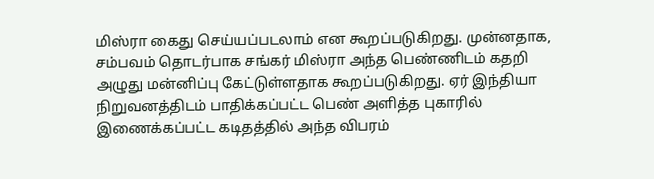மிஸ்ரா கைது செய்யப்படலாம் என கூறப்படுகிறது. முன்னதாக, சம்பவம் தொடர்பாக சங்கர் மிஸ்ரா அந்த பெண்ணிடம் கதறி அழுது மன்னிப்பு கேட்டுள்ளதாக கூறப்படுகிறது. ஏர் இந்தியா நிறுவனத்திடம் பாதிக்கப்பட்ட பெண் அளித்த புகாரில் இணைக்கப்பட்ட கடிதத்தில் அந்த விபரம்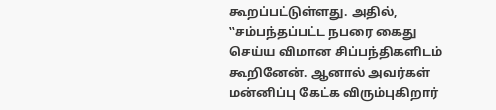கூறப்பட்டுள்ளது. அதில், ‛‛சம்பந்தப்பட்ட நபரை கைது செய்ய விமான சிப்பந்திகளிடம் கூறினேன். ஆனால் அவர்கள் மன்னிப்பு கேட்க விரும்புகிறார்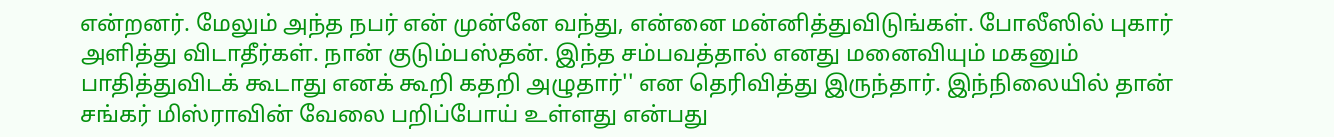என்றனர். மேலும் அந்த நபர் என் முன்னே வந்து, என்னை மன்னித்துவிடுங்கள். போலீஸில் புகார் அளித்து விடாதீர்கள். நான் குடும்பஸ்தன். இந்த சம்பவத்தால் எனது மனைவியும் மகனும் பாதித்துவிடக் கூடாது எனக் கூறி கதறி அழுதார்'' என தெரிவித்து இருந்தார். இந்நிலையில் தான் சங்கர் மிஸ்ராவின் வேலை பறிப்போய் உள்ளது என்பது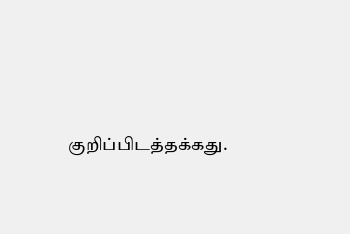குறிப்பிடத்தக்கது.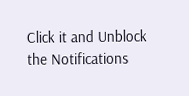Click it and Unblock the Notifications